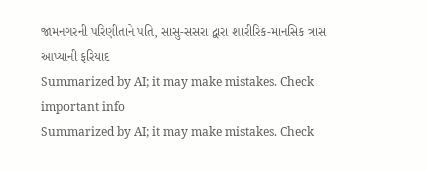જામનગરની પરિણીતાને પતિ, સાસુ-સસરા દ્વારા શારીરિક-માનસિક ત્રાસ આપ્યાની ફરિયાદ
Summarized by AI; it may make mistakes. Check important info
Summarized by AI; it may make mistakes. Check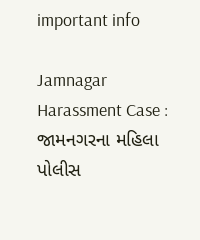important info

Jamnagar Harassment Case : જામનગરના મહિલા પોલીસ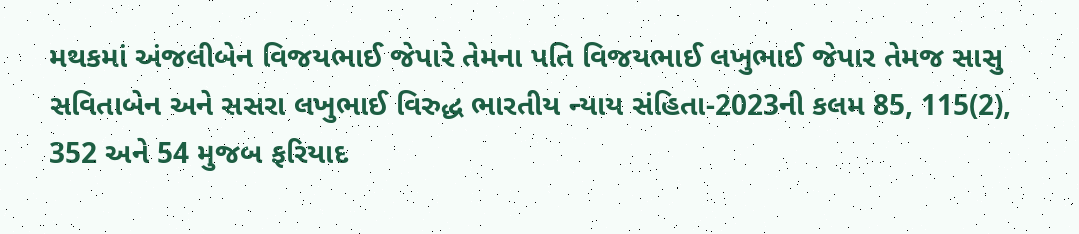મથકમાં અંજલીબેન વિજયભાઈ જેપારે તેમના પતિ વિજયભાઈ લખુભાઈ જેપાર તેમજ સાસુ સવિતાબેન અને સસરા લખુભાઈ વિરુદ્ધ ભારતીય ન્યાય સંહિતા-2023ની કલમ 85, 115(2), 352 અને 54 મુજબ ફરિયાદ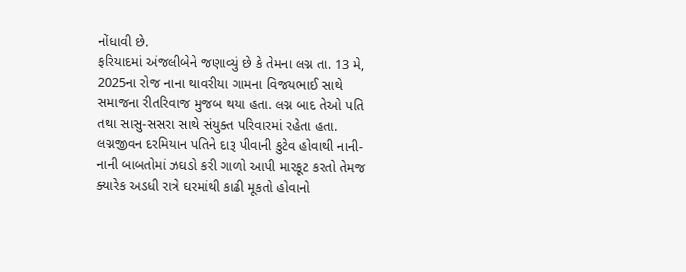નોંધાવી છે.
ફરિયાદમાં અંજલીબેને જણાવ્યું છે કે તેમના લગ્ન તા. 13 મે, 2025ના રોજ નાના થાવરીયા ગામના વિજયભાઈ સાથે સમાજના રીતરિવાજ મુજબ થયા હતા. લગ્ન બાદ તેઓ પતિ તથા સાસુ-સસરા સાથે સંયુક્ત પરિવારમાં રહેતા હતા. લગ્નજીવન દરમિયાન પતિને દારૂ પીવાની કુટેવ હોવાથી નાની-નાની બાબતોમાં ઝઘડો કરી ગાળો આપી મારકૂટ કરતો તેમજ ક્યારેક અડધી રાત્રે ઘરમાંથી કાઢી મૂકતો હોવાનો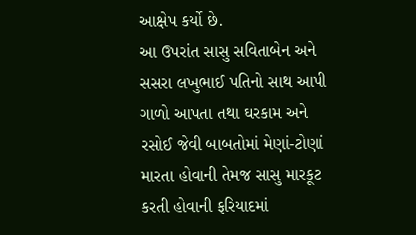આક્ષેપ કર્યો છે.
આ ઉપરાંત સાસુ સવિતાબેન અને સસરા લખુભાઈ પતિનો સાથ આપી ગાળો આપતા તથા ઘરકામ અને રસોઈ જેવી બાબતોમાં મેણાં-ટોણાં મારતા હોવાની તેમજ સાસુ મારકૂટ કરતી હોવાની ફરિયાદમાં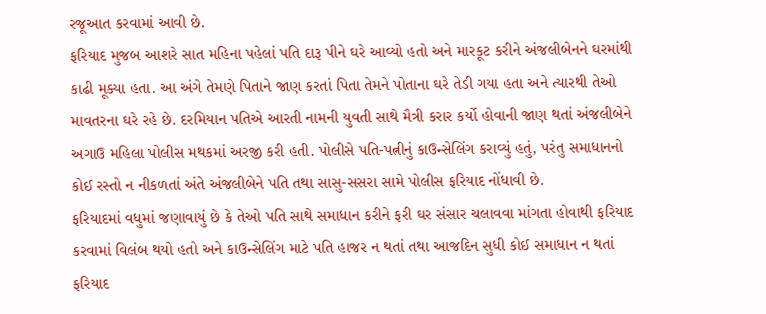રજૂઆત કરવામાં આવી છે.
ફરિયાદ મુજબ આશરે સાત મહિના પહેલાં પતિ દારૂ પીને ઘરે આવ્યો હતો અને મારકૂટ કરીને અંજલીબેનને ઘરમાંથી કાઢી મૂક્યા હતા. આ અંગે તેમણે પિતાને જાણ કરતાં પિતા તેમને પોતાના ઘરે તેડી ગયા હતા અને ત્યારથી તેઓ માવતરના ઘરે રહે છે. દરમિયાન પતિએ આરતી નામની યુવતી સાથે મૈત્રી કરાર કર્યો હોવાની જાણ થતાં અંજલીબેને અગાઉ મહિલા પોલીસ મથકમાં અરજી કરી હતી. પોલીસે પતિ-પત્નીનું કાઉન્સેલિંગ કરાવ્યું હતું, પરંતુ સમાધાનનો કોઈ રસ્તો ન નીકળતાં અંતે અંજલીબેને પતિ તથા સાસુ-સસરા સામે પોલીસ ફરિયાદ નોંધાવી છે.
ફરિયાદમાં વધુમાં જણાવાયું છે કે તેઓ પતિ સાથે સમાધાન કરીને ફરી ઘર સંસાર ચલાવવા માંગતા હોવાથી ફરિયાદ કરવામાં વિલંબ થયો હતો અને કાઉન્સેલિંગ માટે પતિ હાજર ન થતાં તથા આજદિન સુધી કોઈ સમાધાન ન થતાં ફરિયાદ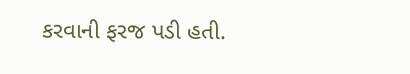કરવાની ફરજ પડી હતી.